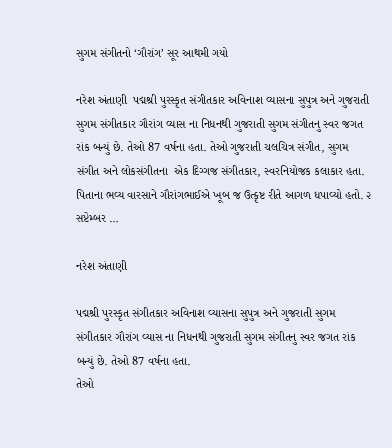સુગમ સંગીતનો ‘ગૌરાંગ’ સૂર આથમી ગયો

નરેશ અંતાણી  પદ્મશ્રી પુરસ્કૃત સંગીતકાર અવિનાશ વ્યાસના સુપુત્ર અને ગુજરાતી સુગમ સંગીતકાર ગૌરાંગ વ્યાસ ના નિધનથી ગુજરાતી સુગમ સંગીતનુ સ્વર જગત રાંક બન્યું છે. તેઓ 87 વર્ષના હતા. તેઓ ગુજરાતી ચલચિત્ર સંગીત, સુગમ સંગીત અને લોકસંગીતના  એક દિગ્ગજ સંગીતકાર, સ્વરનિયોજક કલાકાર હતા. પિતાના ભવ્ય વારસાને ગૌરાંગભાઈએ ખૂબ જ ઉત્કૃષ્ટ રીતે આગળ ધપાવ્યો હતો. ૨ સપ્ટેમ્બર …

નરેશ અંતાણી

પદ્મશ્રી પુરસ્કૃત સંગીતકાર અવિનાશ વ્યાસના સુપુત્ર અને ગુજરાતી સુગમ સંગીતકાર ગૌરાંગ વ્યાસ ના નિધનથી ગુજરાતી સુગમ સંગીતનુ સ્વર જગત રાંક બન્યું છે. તેઓ 87 વર્ષના હતા.
તેઓ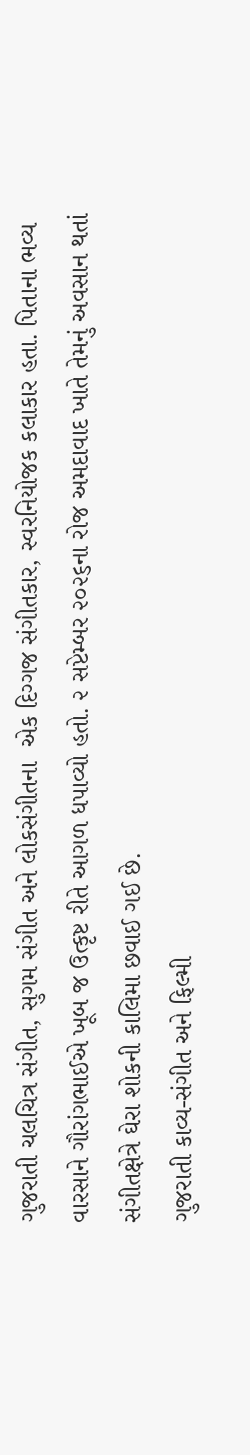ગુજરાતી ચલચિત્ર સંગીત, સુગમ સંગીત અને લોકસંગીતના  એક દિગ્ગજ સંગીતકાર, સ્વરનિયોજક કલાકાર હતા. પિતાના ભવ્ય વારસાને ગૌરાંગભાઈએ ખૂબ જ ઉત્કૃષ્ટ રીતે આગળ ધપાવ્યો હતો. ૨ સપ્ટેમ્બર ૨૦૨૬ના રોજ અમદાવાદ ખાતે તેમનું અવસાન થતાં સંગીતક્ષેત્રે ઘેરા શોકની કાલિમા છવાઈ ગઈ છે.
ગુજરાતી કાવ્ય-સંગીત અને ફિલ્મી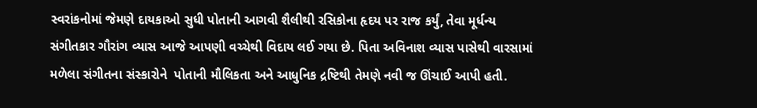સ્વરાંકનોમાં જેમણે દાયકાઓ સુધી પોતાની આગવી શૈલીથી રસિકોના હૃદય પર રાજ કર્યું, તેવા મૂર્ધન્ય સંગીતકાર ગૌરાંગ વ્યાસ આજે આપણી વચ્ચેથી વિદાય લઈ ગયા છે. પિતા અવિનાશ વ્યાસ પાસેથી વારસામાં મળેલા સંગીતના સંસ્કારોને  પોતાની મૌલિકતા અને આધુનિક દ્રષ્ટિથી તેમણે નવી જ ઊંચાઈ આપી હતી.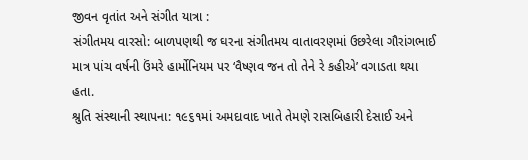જીવન વૃતાંત અને સંગીત યાત્રા :
સંગીતમય વારસો: બાળપણથી જ ઘરના સંગીતમય વાતાવરણમાં ઉછરેલા ગૌરાંગભાઈ માત્ર પાંચ વર્ષની ઉંમરે હાર્મોનિયમ પર ‘વૈષ્ણવ જન તો તેને રે કહીએ’ વગાડતા થયા હતા.
શ્રુતિ સંસ્થાની સ્થાપના: ૧૯૬૧માં અમદાવાદ ખાતે તેમણે રાસબિહારી દેસાઈ અને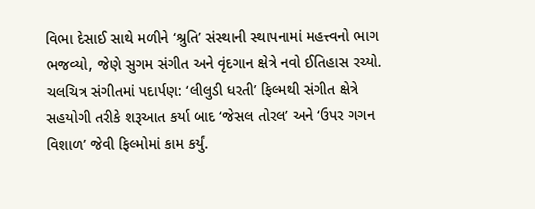વિભા દેસાઈ સાથે મળીને ‘શ્રુતિ’ સંસ્થાની સ્થાપનામાં મહત્ત્વનો ભાગ ભજવ્યો, જેણે સુગમ સંગીત અને વૃંદગાન ક્ષેત્રે નવો ઈતિહાસ રચ્યો.
ચલચિત્ર સંગીતમાં પદાર્પણ: ‘લીલુડી ધરતી’ ફિલ્મથી સંગીત ક્ષેત્રે સહયોગી તરીકે શરૂઆત કર્યા બાદ ‘જેસલ તોરલ’ અને ‘ઉપર ગગન વિશાળ’ જેવી ફિલ્મોમાં કામ કર્યું.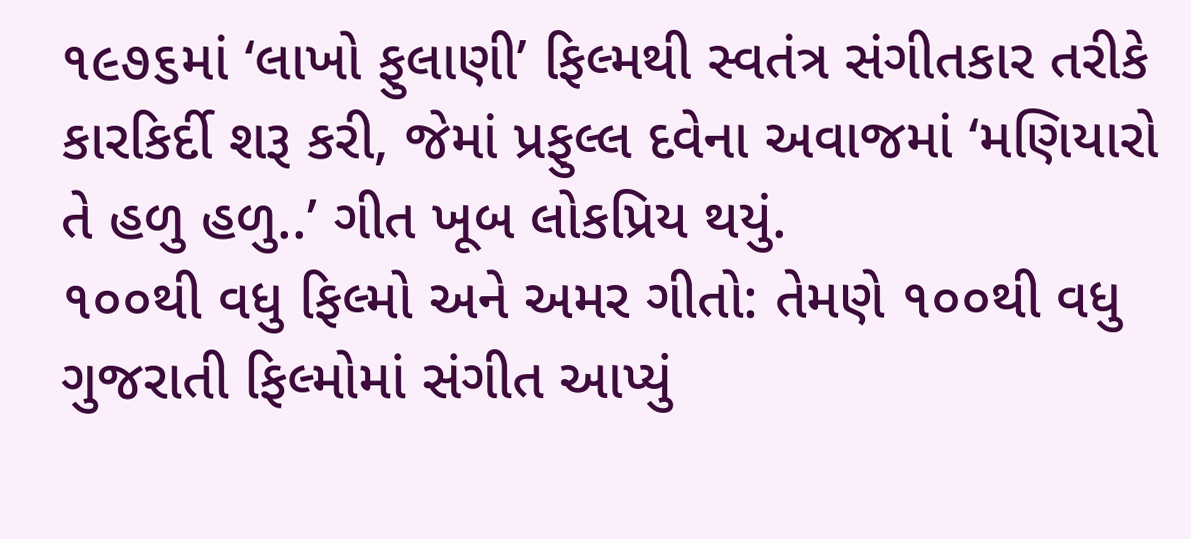૧૯૭૬માં ‘લાખો ફુલાણી’ ફિલ્મથી સ્વતંત્ર સંગીતકાર તરીકે કારકિર્દી શરૂ કરી, જેમાં પ્રફુલ્લ દવેના અવાજમાં ‘મણિયારો તે હળુ હળુ..’ ગીત ખૂબ લોકપ્રિય થયું.
૧૦૦થી વધુ ફિલ્મો અને અમર ગીતો: તેમણે ૧૦૦થી વધુ ગુજરાતી ફિલ્મોમાં સંગીત આપ્યું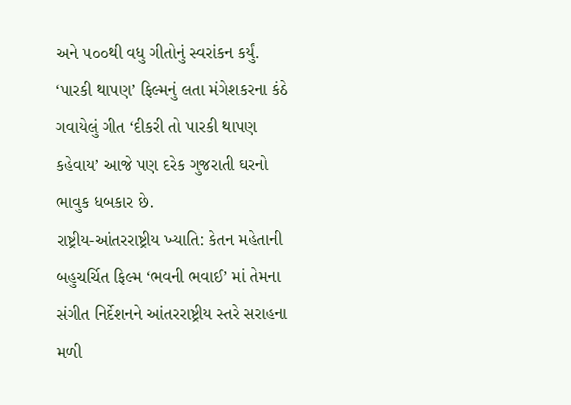અને ૫૦૦થી વધુ ગીતોનું સ્વરાંકન કર્યું. ‘પારકી થાપણ’ ફિલ્મનું લતા મંગેશકરના કંઠે ગવાયેલું ગીત ‘દીકરી તો પારકી થાપણ કહેવાય’ આજે પણ દરેક ગુજરાતી ઘરનો ભાવુક ધબકાર છે.
રાષ્ટ્રીય-આંતરરાષ્ટ્રીય ખ્યાતિ: કેતન મહેતાની બહુચર્ચિત ફિલ્મ ‘ભવની ભવાઈ’ માં તેમના સંગીત નિર્દેશનને આંતરરાષ્ટ્રીય સ્તરે સરાહના મળી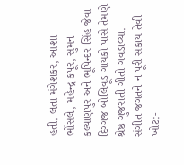હતી. લતા મંગેશકર, આશા ભોંસલે, મહેન્દ્ર કપૂર, સુમન કલ્યાણપુર અને ભૂપિન્દર સિંહ જેવા દિગ્ગજ બોલિવૂડ ગાયકો પાસે તેમણે શ્રેષ્ઠ ગુજરાતી ગીતો ગવડાવ્યા.
સંગીત જગતને ન પૂરી સકાય તેવી ખોટ:-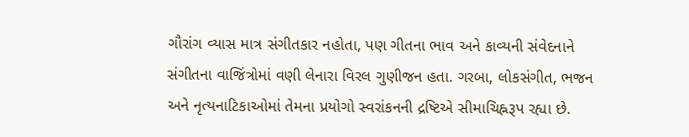ગૌરાંગ વ્યાસ માત્ર સંગીતકાર નહોતા, પણ ગીતના ભાવ અને કાવ્યની સંવેદનાને સંગીતના વાજિંત્રોમાં વણી લેનારા વિરલ ગુણીજન હતા. ગરબા, લોકસંગીત, ભજન અને નૃત્યનાટિકાઓમાં તેમના પ્રયોગો સ્વરાંકનની દ્રષ્ટિએ સીમાચિહ્નરૂપ રહ્યા છે.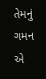તેમનું ગમન એ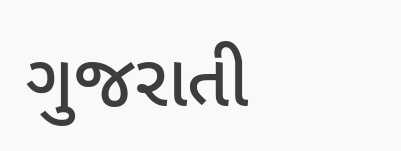ગુજરાતી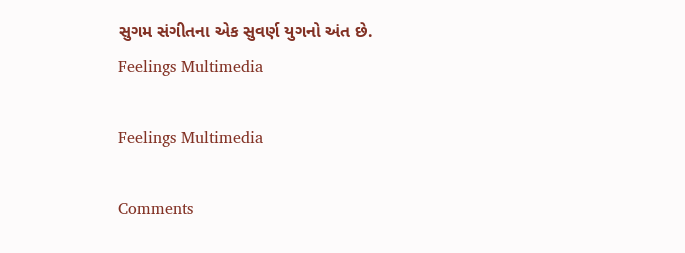સુગમ સંગીતના એક સુવર્ણ યુગનો અંત છે.
Feelings Multimedia

Feelings Multimedia

Comments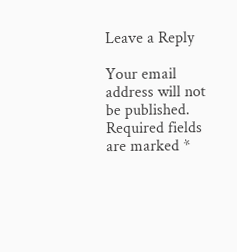Leave a Reply

Your email address will not be published. Required fields are marked *